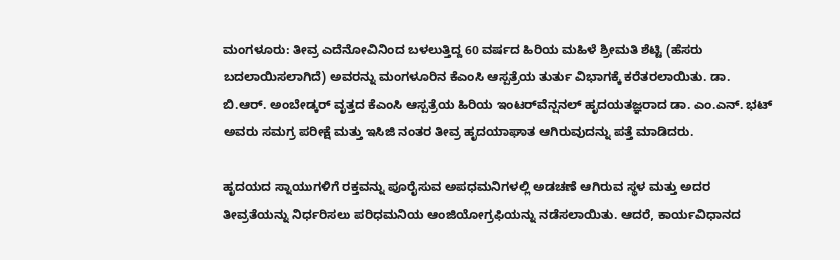ಮಂಗಳೂರು: ತೀವ್ರ ಎದೆನೋವಿನಿಂದ ಬಳಲುತ್ತಿದ್ದ 60 ವರ್ಷದ ಹಿರಿಯ ಮಹಿಳೆ ಶ್ರೀಮತಿ ಶೆಟ್ಟಿ (ಹೆಸರು ಬದಲಾಯಿಸಲಾಗಿದೆ) ಅವರನ್ನು ಮಂಗಳೂರಿನ ಕೆಎಂಸಿ ಆಸ್ಪತ್ರೆಯ ತುರ್ತು ವಿಭಾಗಕ್ಕೆ ಕರೆತರಲಾಯಿತು. ಡಾ. ಬಿ.ಆರ್. ಅಂಬೇಡ್ಕರ್ ವೃತ್ತದ ಕೆಎಂಸಿ ಆಸ್ಪತ್ರೆಯ ಹಿರಿಯ ಇಂಟರ್‌ವೆನ್ಷನಲ್‌ ಹೃದಯತಜ್ಞರಾದ ಡಾ. ಎಂ.ಎನ್. ಭಟ್ ಅವರು ಸಮಗ್ರ ಪರೀಕ್ಷೆ ಮತ್ತು ಇಸಿಜಿ ನಂತರ ತೀವ್ರ ಹೃದಯಾಘಾತ ಆಗಿರುವುದನ್ನು ಪತ್ತೆ ಮಾಡಿದರು.

ಹೃದಯದ ಸ್ನಾಯುಗಳಿಗೆ ರಕ್ತವನ್ನು ಪೂರೈಸುವ ಅಪಧಮನಿಗಳಲ್ಲಿ ಅಡಚಣೆ ಆಗಿರುವ ಸ್ಥಳ ಮತ್ತು ಅದರ ತೀವ್ರತೆಯನ್ನು ನಿರ್ಧರಿಸಲು ಪರಿಧಮನಿಯ ಆಂಜಿಯೋಗ್ರಫಿಯನ್ನು ನಡೆಸಲಾಯಿತು. ಆದರೆ, ಕಾರ್ಯವಿಧಾನದ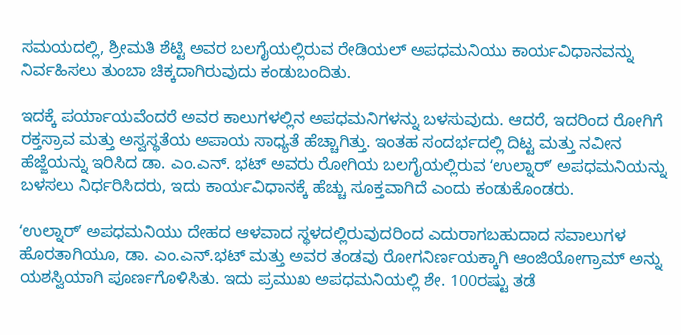ಸಮಯದಲ್ಲಿ, ಶ್ರೀಮತಿ ಶೆಟ್ಟಿ ಅವರ ಬಲಗೈಯಲ್ಲಿರುವ ರೇಡಿಯಲ್ ಅಪಧಮನಿಯು ಕಾರ್ಯವಿಧಾನವನ್ನು ನಿರ್ವಹಿಸಲು ತುಂಬಾ ಚಿಕ್ಕದಾಗಿರುವುದು ಕಂಡುಬಂದಿತು.

ಇದಕ್ಕೆ ಪರ್ಯಾಯವೆಂದರೆ ಅವರ ಕಾಲುಗಳಲ್ಲಿನ ಅಪಧಮನಿಗಳನ್ನು ಬಳಸುವುದು. ಆದರೆ, ಇದರಿಂದ ರೋಗಿಗೆ ರಕ್ತಸ್ರಾವ ಮತ್ತು ಅಸ್ವಸ್ಥತೆಯ ಅಪಾಯ ಸಾಧ್ಯತೆ ಹೆಚ್ಚಾಗಿತ್ತು. ಇಂತಹ ಸಂದರ್ಭದಲ್ಲಿ ದಿಟ್ಟ ಮತ್ತು ನವೀನ ಹೆಜ್ಜೆಯನ್ನು ಇರಿಸಿದ ಡಾ. ಎಂ.ಎನ್. ಭಟ್ ಅವರು ರೋಗಿಯ ಬಲಗೈಯಲ್ಲಿರುವ ʻಉಲ್ನಾರ್ʼ ಅಪಧಮನಿಯನ್ನು ಬಳಸಲು ನಿರ್ಧರಿಸಿದರು, ಇದು ಕಾರ್ಯವಿಧಾನಕ್ಕೆ ಹೆಚ್ಚು ಸೂಕ್ತವಾಗಿದೆ ಎಂದು ಕಂಡುಕೊಂಡರು.

ʻಉಲ್ನಾರ್ʼ ಅಪಧಮನಿಯು ದೇಹದ ಆಳವಾದ ಸ್ಥಳದಲ್ಲಿರುವುದರಿಂದ ಎದುರಾಗಬಹುದಾದ ಸವಾಲುಗಳ ಹೊರತಾಗಿಯೂ, ಡಾ. ಎಂ.ಎನ್.ಭಟ್ ಮತ್ತು ಅವರ ತಂಡವು ರೋಗನಿರ್ಣಯಕ್ಕಾಗಿ ಆಂಜಿಯೋಗ್ರಾಮ್ ಅನ್ನು ಯಶಸ್ವಿಯಾಗಿ ಪೂರ್ಣಗೊಳಿಸಿತು. ಇದು ಪ್ರಮುಖ ಅಪಧಮನಿಯಲ್ಲಿ ಶೇ. 100ರಷ್ಟು ತಡೆ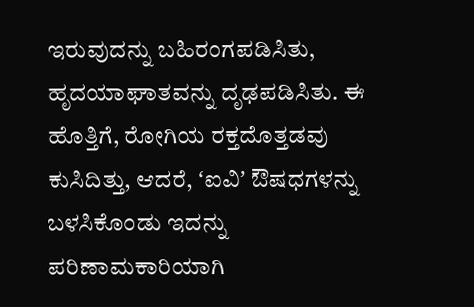ಇರುವುದನ್ನು ಬಹಿರಂಗಪಡಿಸಿತು, ಹೃದಯಾಘಾತವನ್ನು ದೃಢಪಡಿಸಿತು. ಈ ಹೊತ್ತಿಗೆ, ರೋಗಿಯ ರಕ್ತದೊತ್ತಡವು ಕುಸಿದಿತ್ತು, ಆದರೆ, ʻಐವಿʼ ಔಷಧಗಳನ್ನು ಬಳಸಿಕೊಂಡು ಇದನ್ನು ಪರಿಣಾಮಕಾರಿಯಾಗಿ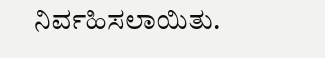ನಿರ್ವಹಿಸಲಾಯಿತು.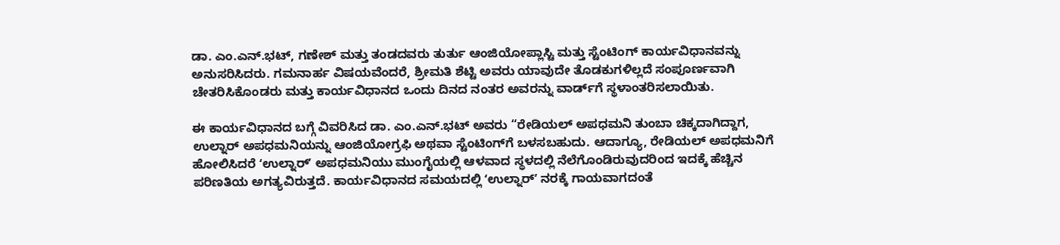ಡಾ. ಎಂ.ಎನ್.ಭಟ್, ಗಣೇಶ್ ಮತ್ತು ತಂಡದವರು ತುರ್ತು ಆಂಜಿಯೋಪ್ಲಾಸ್ಟಿ ಮತ್ತು ಸ್ಟೆಂಟಿಂಗ್ ಕಾರ್ಯವಿಧಾನವನ್ನು ಅನುಸರಿಸಿದರು. ಗಮನಾರ್ಹ ವಿಷಯವೆಂದರೆ, ಶ್ರೀಮತಿ ಶೆಟ್ಟಿ ಅವರು ಯಾವುದೇ ತೊಡಕುಗಳಿಲ್ಲದೆ ಸಂಪೂರ್ಣವಾಗಿ ಚೇತರಿಸಿಕೊಂಡರು ಮತ್ತು ಕಾರ್ಯವಿಧಾನದ ಒಂದು ದಿನದ ನಂತರ ಅವರನ್ನು ವಾರ್ಡ್‌ಗೆ ಸ್ಥಳಾಂತರಿಸಲಾಯಿತು.

ಈ ಕಾರ್ಯವಿಧಾನದ ಬಗ್ಗೆ ವಿವರಿಸಿದ ಡಾ. ಎಂ.ಎನ್.ಭಟ್ ಅವರು “ರೇಡಿಯಲ್ ಅಪಧಮನಿ ತುಂಬಾ ಚಿಕ್ಕದಾಗಿದ್ದಾಗ, ಉಲ್ನಾರ್ ಅಪಧಮನಿಯನ್ನು ಆಂಜಿಯೋಗ್ರಫಿ ಅಥವಾ ಸ್ಟೆಂಟಿಂಗ್‌ಗೆ ಬಳಸಬಹುದು. ಆದಾಗ್ಯೂ, ರೇಡಿಯಲ್ ಅಪಧಮನಿಗೆ ಹೋಲಿಸಿದರೆ ʻಉಲ್ನಾರ್ʼ ಅಪಧಮನಿಯು ಮುಂಗೈಯಲ್ಲಿ ಆಳವಾದ ಸ್ಥಳದಲ್ಲಿ ನೆಲೆಗೊಂಡಿರುವುದರಿಂದ ಇದಕ್ಕೆ ಹೆಚ್ಚಿನ ಪರಿಣತಿಯ ಅಗತ್ಯವಿರುತ್ತದೆ. ಕಾರ್ಯವಿಧಾನದ ಸಮಯದಲ್ಲಿ ʻಉಲ್ನಾರ್ʼ ನರಕ್ಕೆ ಗಾಯವಾಗದಂತೆ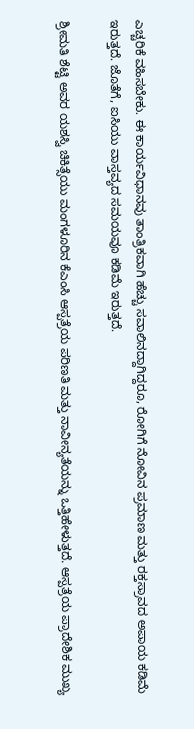ಎಚ್ಚರಿಕೆ ವಹಿಸಬೇಕು. ಈ ಕಾರ್ಯವಿಧಾನವು ತಾಂತ್ರಿಕವಾಗಿ ಹೆಚ್ಚು ಸವಾಲಿನದ್ದಾಗಿದ್ದರೂ, ರೋಗಿಗೆ ನೋವಿನ ಪ್ರಮಾಣ ಮತ್ತು ರಕ್ತಸ್ರಾವದ ಅಪಾಯ ಕಡಿಮೆ ಇರುತ್ತದೆ. ಜೊತೆಗೆ, ಐಸಿಯು ವಾಸ್ತವ್ಯದ ಸಮಯವೂ ಕಡಿಮೆ ಇರುತ್ತದೆ.

ಶ್ರೀಮತಿ ಶೆಟ್ಟಿ ಅವರ ಯಶಸ್ವಿ ಚಿಕಿತ್ಸೆಯು ಮಂಗಳೂರಿನ ಕೆಎಂಸಿ ಆಸ್ಪತ್ರೆಯ ಪರಿಣತಿ ಮತ್ತು ನಾವೀನ್ಯತೆಯನ್ನು ಒತ್ತಿಹೇಳುತ್ತದೆ. ಆಸ್ಪತ್ರೆಯ ಪ್ರಾದೇಶಿಕ ಮುಖ್ಯ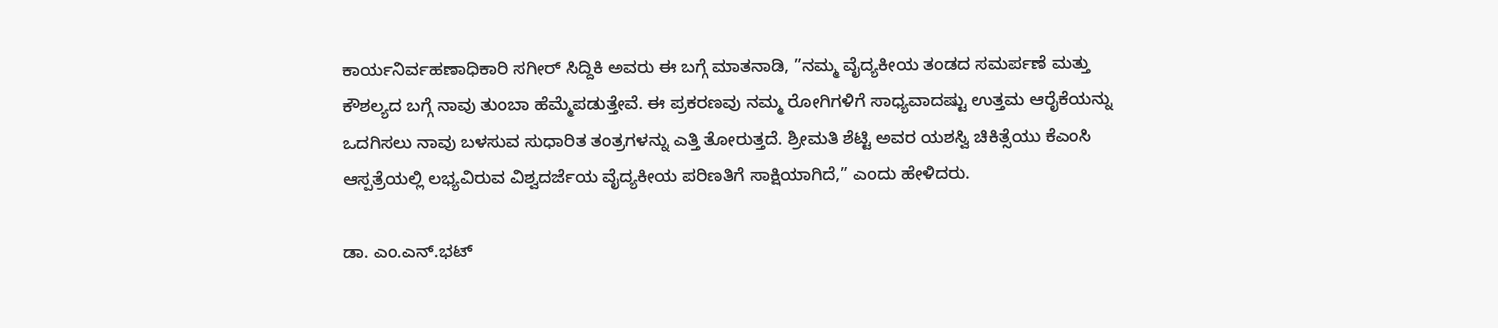ಕಾರ್ಯನಿರ್ವಹಣಾಧಿಕಾರಿ ಸಗೀರ್ ಸಿದ್ದಿಕಿ ಅವರು ಈ ಬಗ್ಗೆ ಮಾತನಾಡಿ, ”ನಮ್ಮ ವೈದ್ಯಕೀಯ ತಂಡದ ಸಮರ್ಪಣೆ ಮತ್ತು ಕೌಶಲ್ಯದ ಬಗ್ಗೆ ನಾವು ತುಂಬಾ ಹೆಮ್ಮೆಪಡುತ್ತೇವೆ. ಈ ಪ್ರಕರಣವು ನಮ್ಮ ರೋಗಿಗಳಿಗೆ ಸಾಧ್ಯವಾದಷ್ಟು ಉತ್ತಮ ಆರೈಕೆಯನ್ನು ಒದಗಿಸಲು ನಾವು ಬಳಸುವ ಸುಧಾರಿತ ತಂತ್ರಗಳನ್ನು ಎತ್ತಿ ತೋರುತ್ತದೆ. ಶ್ರೀಮತಿ ಶೆಟ್ಟಿ ಅವರ ಯಶಸ್ವಿ ಚಿಕಿತ್ಸೆಯು ಕೆಎಂಸಿ ಆಸ್ಪತ್ರೆಯಲ್ಲಿ ಲಭ್ಯವಿರುವ ವಿಶ್ವದರ್ಜೆಯ ವೈದ್ಯಕೀಯ ಪರಿಣತಿಗೆ ಸಾಕ್ಷಿಯಾಗಿದೆ,” ಎಂದು ಹೇಳಿದರು.

ಡಾ. ಎಂ.ಎನ್.ಭಟ್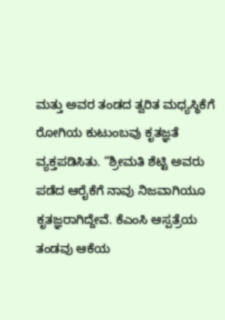ಮತ್ತು ಅವರ ತಂಡದ ತ್ವರಿತ ಮಧ್ಯಸ್ಥಿಕೆಗೆ ರೋಗಿಯ ಕುಟುಂಬವು ಕೃತಜ್ಞತೆ ವ್ಯಕ್ತಪಡಿಸಿತು. “ಶ್ರೀಮತಿ ಶೆಟ್ಟಿ ಅವರು ಪಡೆದ ಆರೈಕೆಗೆ ನಾವು ನಿಜವಾಗಿಯೂ ಕೃತಜ್ಞರಾಗಿದ್ದೇವೆ. ಕೆಎಂಸಿ ಆಸ್ಪತ್ರೆಯ ತಂಡವು ಆಕೆಯ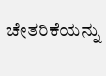ಚೇತರಿಕೆಯನ್ನು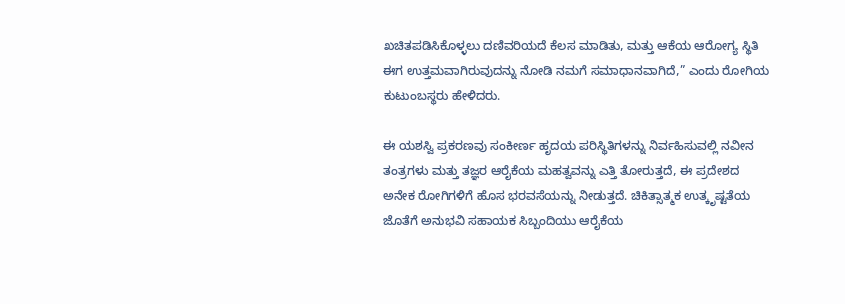ಖಚಿತಪಡಿಸಿಕೊಳ್ಳಲು ದಣಿವರಿಯದೆ ಕೆಲಸ ಮಾಡಿತು, ಮತ್ತು ಆಕೆಯ ಆರೋಗ್ಯ ಸ್ಥಿತಿ ಈಗ ಉತ್ತಮವಾಗಿರುವುದನ್ನು ನೋಡಿ ನಮಗೆ ಸಮಾಧಾನವಾಗಿದೆ,” ಎಂದು ರೋಗಿಯ ಕುಟುಂಬಸ್ಥರು ಹೇಳಿದರು.

ಈ ಯಶಸ್ವಿ ಪ್ರಕರಣವು ಸಂಕೀರ್ಣ ಹೃದಯ ಪರಿಸ್ಥಿತಿಗಳನ್ನು ನಿರ್ವಹಿಸುವಲ್ಲಿ ನವೀನ ತಂತ್ರಗಳು ಮತ್ತು ತಜ್ಞರ ಆರೈಕೆಯ ಮಹತ್ವವನ್ನು ಎತ್ತಿ ತೋರುತ್ತದೆ, ಈ ಪ್ರದೇಶದ ಅನೇಕ ರೋಗಿಗಳಿಗೆ ಹೊಸ ಭರವಸೆಯನ್ನು ನೀಡುತ್ತದೆ. ಚಿಕಿತ್ಸಾತ್ಮಕ ಉತ್ಕೃಷ್ಟತೆಯ ಜೊತೆಗೆ ಅನುಭವಿ ಸಹಾಯಕ ಸಿಬ್ಬಂದಿಯು ಆರೈಕೆಯ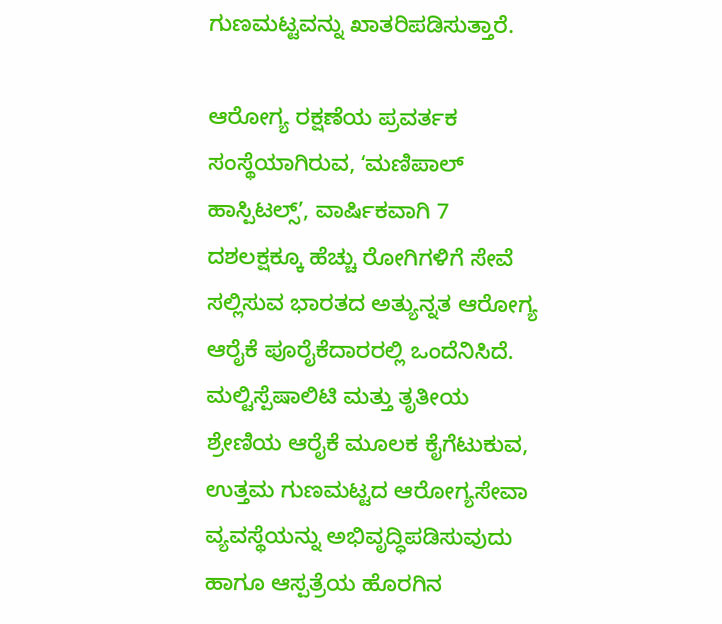ಗುಣಮಟ್ಟವನ್ನು ಖಾತರಿಪಡಿಸುತ್ತಾರೆ.

ಆರೋಗ್ಯ ರಕ್ಷಣೆಯ ಪ್ರವರ್ತಕ ಸಂಸ್ಥೆಯಾಗಿರುವ, ʻಮಣಿಪಾಲ್ ಹಾಸ್ಪಿಟಲ್ಸ್‌ʼ, ವಾರ್ಷಿಕವಾಗಿ 7 ದಶಲಕ್ಷಕ್ಕೂ ಹೆಚ್ಚು ರೋಗಿಗಳಿಗೆ ಸೇವೆ ಸಲ್ಲಿಸುವ ಭಾರತದ ಅತ್ಯುನ್ನತ ಆರೋಗ್ಯ ಆರೈಕೆ ಪೂರೈಕೆದಾರರಲ್ಲಿ ಒಂದೆನಿಸಿದೆ. ಮಲ್ಟಿಸ್ಪೆಷಾಲಿಟಿ ಮತ್ತು ತೃತೀಯ ಶ್ರೇಣಿಯ ಆರೈಕೆ ಮೂಲಕ ಕೈಗೆಟುಕುವ, ಉತ್ತಮ ಗುಣಮಟ್ಟದ ಆರೋಗ್ಯಸೇವಾ ವ್ಯವಸ್ಥೆಯನ್ನು ಅಭಿವೃದ್ಧಿಪಡಿಸುವುದು ಹಾಗೂ ಆಸ್ಪತ್ರೆಯ ಹೊರಗಿನ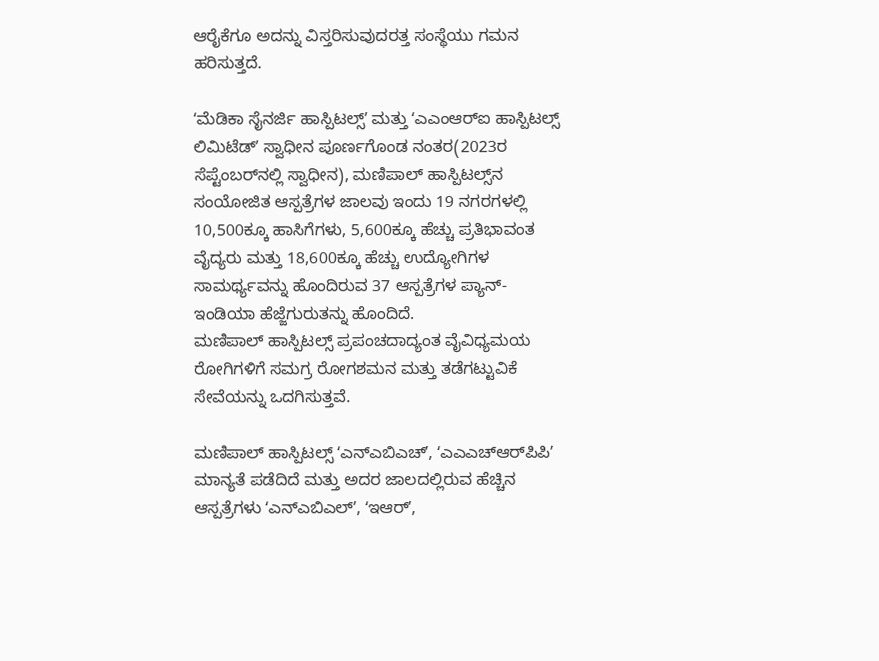ಆರೈಕೆಗೂ ಅದನ್ನು ವಿಸ್ತರಿಸುವುದರತ್ತ ಸಂಸ್ಥೆಯು ಗಮನ ಹರಿಸುತ್ತದೆ.

ʻಮೆಡಿಕಾ ಸೈನರ್ಜಿ ಹಾಸ್ಪಿಟಲ್ಸ್‌ʼ ಮತ್ತು ʻಎಎಂಆರ್‌ಐ ಹಾಸ್ಪಿಟಲ್ಸ್ ಲಿಮಿಟೆಡ್ʼ ಸ್ವಾಧೀನ ಪೂರ್ಣಗೊಂಡ ನಂತರ(2023ರ ಸೆಪ್ಟೆಂಬರ್‌ನಲ್ಲಿ ಸ್ವಾಧೀನ), ಮಣಿಪಾಲ್‌ ಹಾಸ್ಪಿಟಲ್ಸ್‌ನ ಸಂಯೋಜಿತ ಆಸ್ಪತ್ರೆಗಳ ಜಾಲವು ಇಂದು 19 ನಗರಗಳಲ್ಲಿ 10,500ಕ್ಕೂ ಹಾಸಿಗೆಗಳು, 5,600ಕ್ಕೂ ಹೆಚ್ಚು ಪ್ರತಿಭಾವಂತ ವೈದ್ಯರು ಮತ್ತು 18,600ಕ್ಕೂ ಹೆಚ್ಚು ಉದ್ಯೋಗಿಗಳ ಸಾಮರ್ಥ್ಯವನ್ನು ಹೊಂದಿರುವ 37 ಆಸ್ಪತ್ರೆಗಳ ಪ್ಯಾನ್- ಇಂಡಿಯಾ ಹೆಜ್ಜೆಗುರುತನ್ನು ಹೊಂದಿದೆ.
ಮಣಿಪಾಲ್ ಹಾಸ್ಪಿಟಲ್ಸ್‌ ಪ್ರಪಂಚದಾದ್ಯಂತ ವೈವಿಧ್ಯಮಯ ರೋಗಿಗಳಿಗೆ ಸಮಗ್ರ ರೋಗಶಮನ ಮತ್ತು ತಡೆಗಟ್ಟುವಿಕೆ ಸೇವೆಯನ್ನು ಒದಗಿಸುತ್ತವೆ.

ಮಣಿಪಾಲ್ ಹಾಸ್ಪಿಟಲ್ಸ್‌ ʻಎನ್ಎಬಿಎಚ್ʼ, ʻಎಎಎಚ್ಆರ್‌ಪಿಪಿʼ ಮಾನ್ಯತೆ ಪಡೆದಿದೆ ಮತ್ತು ಅದರ ಜಾಲದಲ್ಲಿರುವ ಹೆಚ್ಚಿನ ಆಸ್ಪತ್ರೆಗಳು ʻಎನ್ಎಬಿಎಲ್ʼ, ʻಇಆರ್ʼ,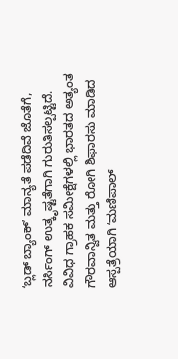ʻಬ್ಲಡ್ ಬ್ಯಾಂಕ್ʼ ಮಾನ್ಯತೆ ಪಡೆದಿವೆ ಜೊತೆಗೆ, ನರ್ಸಿಂಗ್ ಉತ್ಕೃಷ್ಟತೆಗಾಗಿ ಗುರುತಿಸಲ್ಪಟ್ಟಿದೆ. ವಿವಿಧ ಗ್ರಾಹಕ ಸಮೀಕ್ಷೆಗಳಲ್ಲಿ ಭಾರತದ ಅತ್ಯಂತ ಗೌರವಾನ್ವಿತ ಮತ್ತು ರೋಗಿ ಶಿಫಾರಸು ಮಾಡಿದ ಆಸ್ಪತ್ರೆಯಾಗಿ ʻಮಣಿಪಾಲ್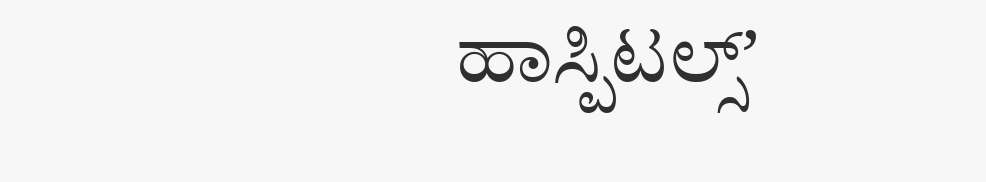ಹಾಸ್ಪಿಟಲ್ಸ್‌ʼ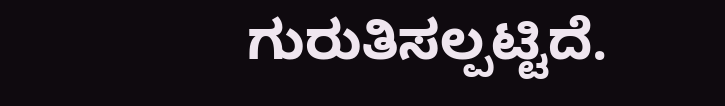ಗುರುತಿಸಲ್ಪಟ್ಟಿದೆ.